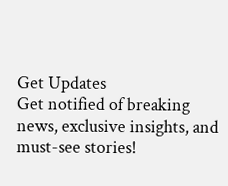Get Updates
Get notified of breaking news, exclusive insights, and must-see stories!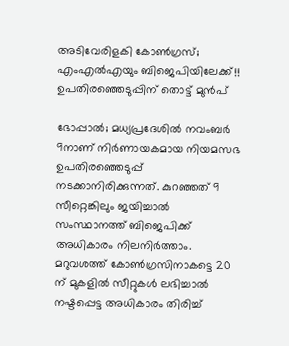അടിവേരിളകി കോൺഗ്രസ്; എംഎൽഎയും ബിജെപിയിലേക്ക്!! ഉപതിരഞ്ഞെടുപ്പിന് തൊട്ട് മുൻപ്

ഭോപ്പാൽ; മധ്യപ്രദേശിൽ നവംബർ 9നാണ് നിർണായകമായ നിയമസഭ ഉപതിരഞ്ഞെടുപ്പ് നടക്കാനിരിക്കുന്നത്. കുറഞ്ഞത് 9 സീറ്റെങ്കിലും ജയിച്ചാൽ സംസ്ഥാനത്ത് ബിജെപിക്ക് അധികാരം നിലനിർത്താം. മറുവശത്ത് കോൺഗ്രസിനാകട്ടെ 20 ന് മുകളിൽ സീറ്റുകൾ ലഭിച്ചാൽ നഷ്ടപ്പെട്ട അധികാരം തിരിച്ച്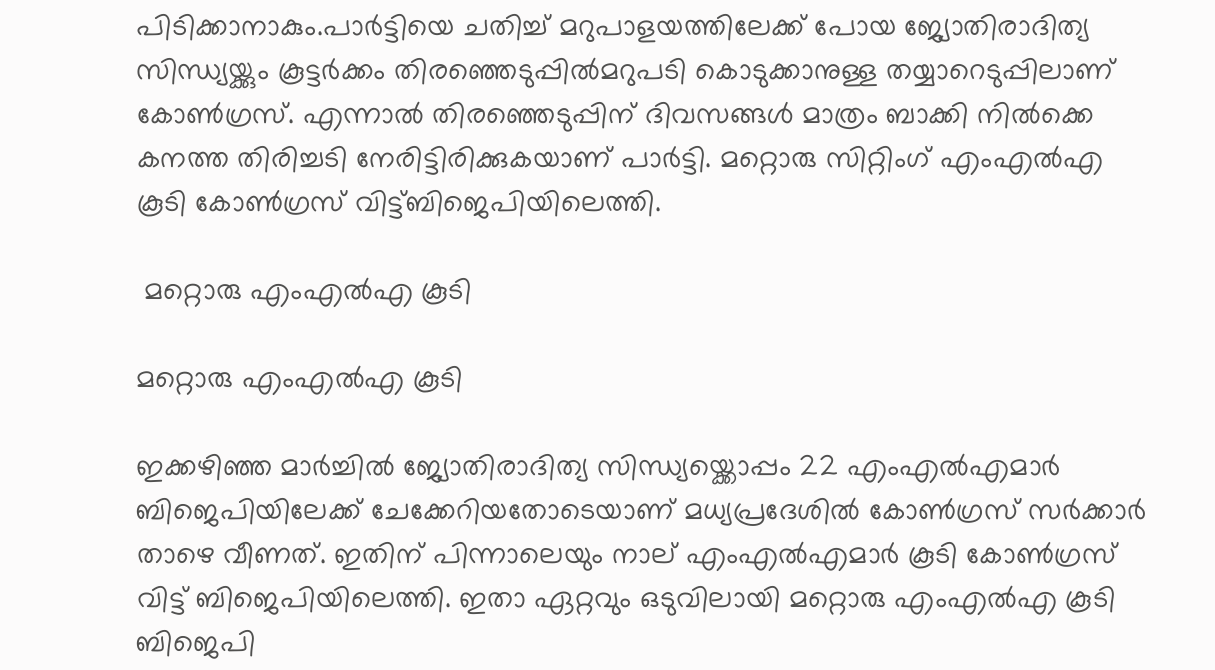പിടിക്കാനാകും.പാർട്ടിയെ ചതിച്ച് മറുപാളയത്തിലേക്ക് പോയ ജ്യോതിരാദിത്യ സിന്ധ്യയ്ക്കും കൂട്ടർക്കം തിരഞ്ഞെടുപ്പിൽമറുപടി കൊടുക്കാനുള്ള തയ്യാറെടുപ്പിലാണ് കോൺഗ്രസ്. എന്നാൽ തിരഞ്ഞെടുപ്പിന് ദിവസങ്ങൾ മാത്രം ബാക്കി നിൽക്കെ കനത്ത തിരിച്ചടി നേരിട്ടിരിക്കുകയാണ് പാർട്ടി. മറ്റൊരു സിറ്റിംഗ് എംഎൽഎ കൂടി കോൺഗ്രസ് വിട്ട്ബിജെപിയിലെത്തി.

 മറ്റൊരു എംഎൽഎ കൂടി

മറ്റൊരു എംഎൽഎ കൂടി

ഇക്കഴിഞ്ഞ മാർച്ചിൽ ജ്യോതിരാദിത്യ സിന്ധ്യയ്ക്കൊപ്പം 22 എംഎൽഎമാർ ബിജെപിയിലേക്ക് ചേക്കേറിയതോടെയാണ് മധ്യപ്രദേശിൽ കോൺഗ്രസ് സർക്കാർ താഴെ വീണത്. ഇതിന് പിന്നാലെയും നാല് എംഎൽഎമാർ കൂടി കോൺഗ്രസ് വിട്ട് ബിജെപിയിലെത്തി. ഇതാ ഏറ്റവും ഒടുവിലായി മറ്റൊരു എംഎൽഎ കൂടി ബിജെപി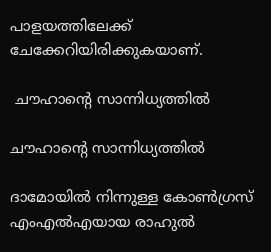പാളയത്തിലേക്ക് ചേക്കേറിയിരിക്കുകയാണ്.

 ചൗഹാന്റെ സാന്നിധ്യത്തിൽ

ചൗഹാന്റെ സാന്നിധ്യത്തിൽ

ദാമോയിൽ നിന്നുള്ള കോൺഗ്രസ് എംഎൽഎയായ രാഹുൽ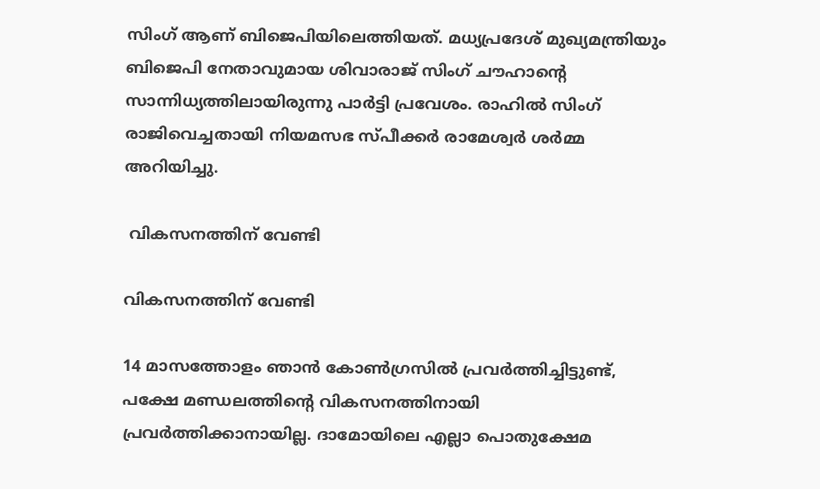സിംഗ് ആണ് ബിജെപിയിലെത്തിയത്. മധ്യപ്രദേശ് മുഖ്യമന്ത്രിയും ബിജെപി നേതാവുമായ ശിവാരാജ് സിംഗ് ചൗഹാന്റെ സാന്നിധ്യത്തിലായിരുന്നു പാർട്ടി പ്രവേശം. രാഹിൽ സിംഗ് രാജിവെച്ചതായി നിയമസഭ സ്പീക്കർ രാമേശ്വർ ശർമ്മ അറിയിച്ചു.

 വികസനത്തിന് വേണ്ടി

വികസനത്തിന് വേണ്ടി

14 മാസത്തോളം ഞാൻ കോൺഗ്രസിൽ പ്രവർത്തിച്ചിട്ടുണ്ട്, പക്ഷേ മണ്ഡലത്തിന്റെ വികസനത്തിനായി പ്രവർത്തിക്കാനായില്ല. ദാമോയിലെ എല്ലാ പൊതുക്ഷേമ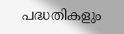പദ്ധതികളും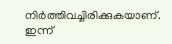നിർത്തിവച്ചിരിക്കുകയാണ്. ഇന്ന്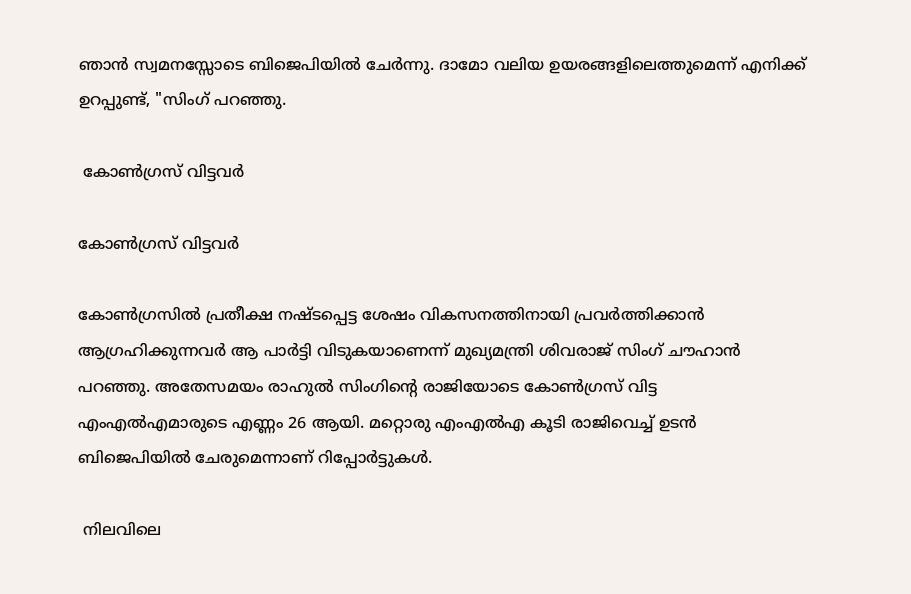ഞാൻ സ്വമനസ്സോടെ ബിജെപിയിൽ ചേർന്നു. ദാമോ വലിയ ഉയരങ്ങളിലെത്തുമെന്ന് എനിക്ക് ഉറപ്പുണ്ട്, "സിംഗ് പറഞ്ഞു.

 കോൺഗ്രസ് വിട്ടവർ

കോൺഗ്രസ് വിട്ടവർ

കോൺഗ്രസിൽ പ്രതീക്ഷ നഷ്ടപ്പെട്ട ശേഷം വികസനത്തിനായി പ്രവർത്തിക്കാൻ ആഗ്രഹിക്കുന്നവർ ആ പാർട്ടി വിടുകയാണെന്ന് മുഖ്യമന്ത്രി ശിവരാജ് സിംഗ് ചൗഹാൻ പറഞ്ഞു. അതേസമയം രാഹുൽ സിംഗിന്റെ രാജിയോടെ കോൺഗ്രസ് വിട്ട എംഎൽഎമാരുടെ എണ്ണം 26 ആയി. മറ്റൊരു എംഎൽഎ കൂടി രാജിവെച്ച് ഉടൻ ബിജെപിയിൽ ചേരുമെന്നാണ് റിപ്പോർട്ടുകൾ.

 നിലവിലെ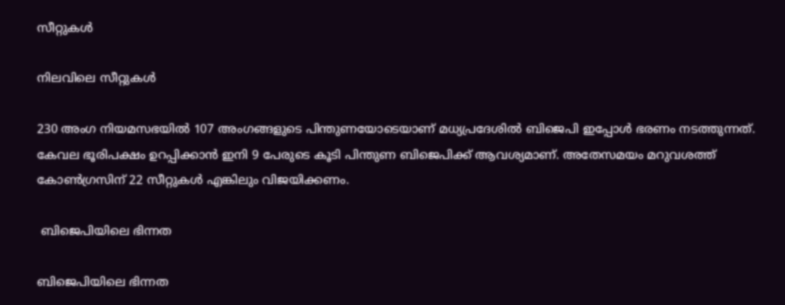സീറ്റുകൾ

നിലവിലെ സീറ്റുകൾ

230 അംഗ നിയമസഭയില്‍ 107 അംഗങ്ങളുടെ പിന്തുണയോടെയാണ് മധ്യപ്രദേശില്‍ ബിജെപി ഇപ്പോള്‍ ഭരണം നടത്തുന്നത്. കേവല ഭൂരിപക്ഷം ഉറപ്പിക്കാൻ ഇനി 9 പേരുടെ കൂടി പിന്തുണ ബിജെപിക്ക് ആവശ്യമാണ്. അതേസമയം മറുവശത്ത് കോൺഗ്രസിന് 22 സീറ്റുകൾ എങ്കിലും വിജയിക്കണം.

 ബിജെപിയിലെ ഭിന്നത

ബിജെപിയിലെ ഭിന്നത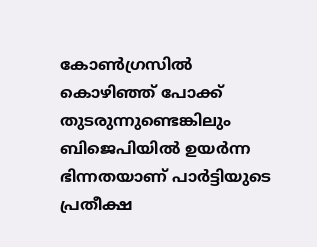കോൺഗ്രസിൽ കൊഴിഞ്ഞ് പോക്ക് തുടരുന്നുണ്ടെങ്കിലും ബിജെപിയിൽ ഉയർന്ന ഭിന്നതയാണ് പാർട്ടിയുടെ പ്രതീക്ഷ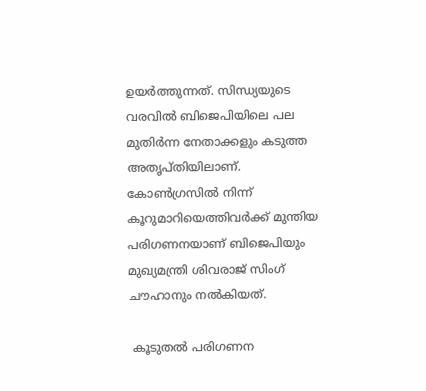ഉയർത്തുന്നത്. സിന്ധ്യയുടെ വരവിൽ ബിജെപിയിലെ പല മുതിർന്ന നേതാക്കളും കടുത്ത അതൃപ്തിയിലാണ്. കോൺഗ്രസിൽ നിന്ന് കൂറുമാറിയെത്തിവർക്ക് മുന്തിയ പരിഗണനയാണ് ബിജെപിയും മുഖ്യമന്ത്രി ശിവരാജ് സിംഗ് ചൗഹാനും നൽകിയത്.

 കൂടുതൽ പരിഗണന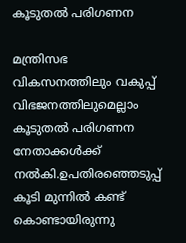കൂടുതൽ പരിഗണന

മന്ത്രിസഭ വികസനത്തിലും വകുപ്പ് വിഭജനത്തിലുമെല്ലാം കൂടുതൽ പരിഗണന നേതാക്കൾക്ക് നൽകി.ഉപതിരഞ്ഞെടുപ്പ് കൂടി മുന്നിൽ കണ്ട് കൊണ്ടായിരുന്നു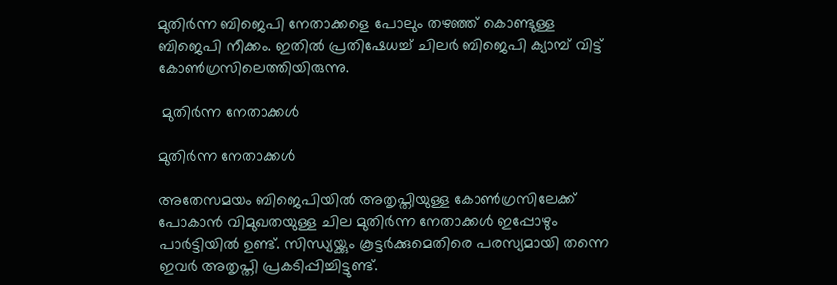മുതിർന്ന ബിജെപി നേതാക്കളെ പോലും തഴഞ്ഞ് കൊണ്ടുള്ള ബിജെപി നീക്കം. ഇതിൽ പ്രതിഷേധച്ച് ചിലർ ബിജെപി ക്യാമ്പ് വിട്ട് കോൺഗ്രസിലെത്തിയിരുന്നു.

 മുതിർന്ന നേതാക്കൾ

മുതിർന്ന നേതാക്കൾ

അതേസമയം ബിജെപിയിൽ അതൃപ്തിയുള്ള കോൺഗ്രസിലേക്ക് പോകാൻ വിമുഖതയുള്ള ചില മുതിർന്ന നേതാക്കൾ ഇപ്പോഴും പാർട്ടിയിൽ ഉണ്ട്. സിന്ധ്യയ്ക്കും കൂട്ടർക്കുമെതിരെ പരസ്യമായി തന്നെ ഇവർ അതൃപ്തി പ്രകടിപ്പിച്ചിട്ടുണ്ട്.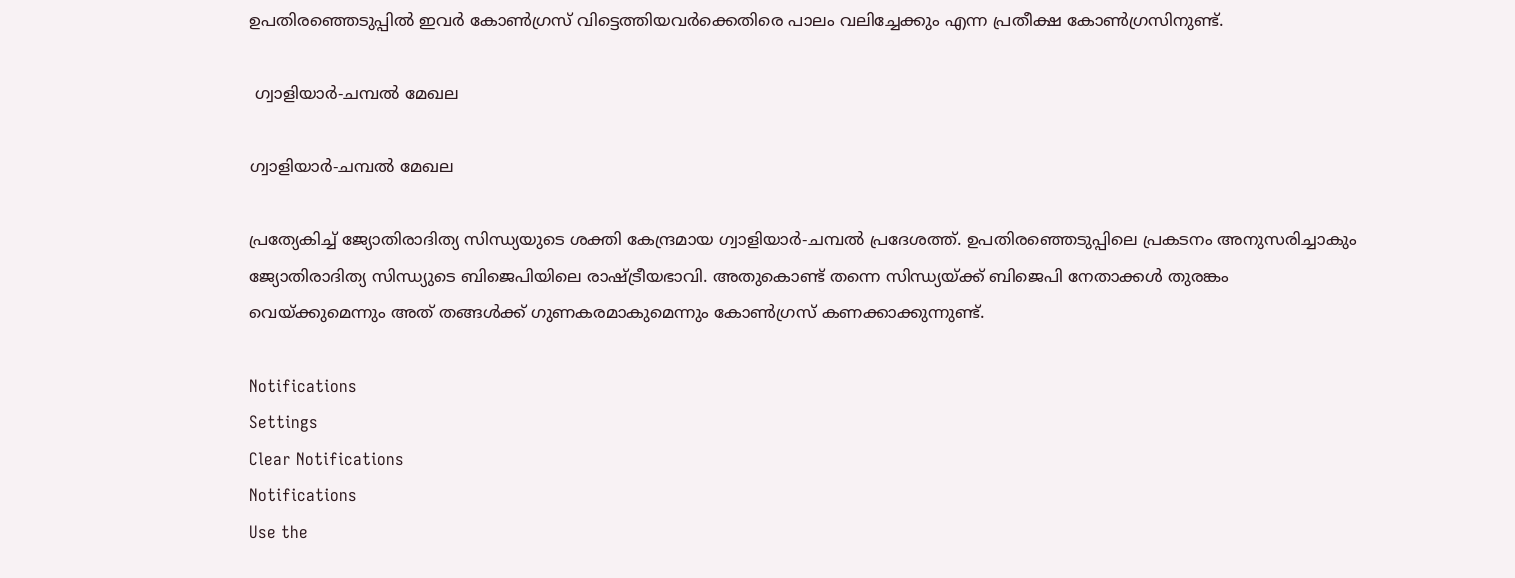ഉപതിരഞ്ഞെടുപ്പിൽ ഇവർ കോൺഗ്രസ് വിട്ടെത്തിയവർക്കെതിരെ പാലം വലിച്ചേക്കും എന്ന പ്രതീക്ഷ കോൺഗ്രസിനുണ്ട്.

 ഗ്വാളിയാർ-ചമ്പൽ മേഖല

ഗ്വാളിയാർ-ചമ്പൽ മേഖല

പ്രത്യേകിച്ച് ജ്യോതിരാദിത്യ സിന്ധ്യയുടെ ശക്തി കേന്ദ്രമായ ഗ്വാളിയാർ-ചമ്പൽ പ്രദേശത്ത്. ഉപതിരഞ്ഞെടുപ്പിലെ പ്രകടനം അനുസരിച്ചാകും ജ്യോതിരാദിത്യ സിന്ധ്യുടെ ബിജെപിയിലെ രാഷ്ട്രീയഭാവി. അതുകൊണ്ട് തന്നെ സിന്ധ്യയ്ക്ക് ബിജെപി നേതാക്കൾ തുരങ്കം വെയ്ക്കുമെന്നും അത് തങ്ങൾക്ക് ഗുണകരമാകുമെന്നും കോൺഗ്രസ് കണക്കാക്കുന്നുണ്ട്.

Notifications
Settings
Clear Notifications
Notifications
Use the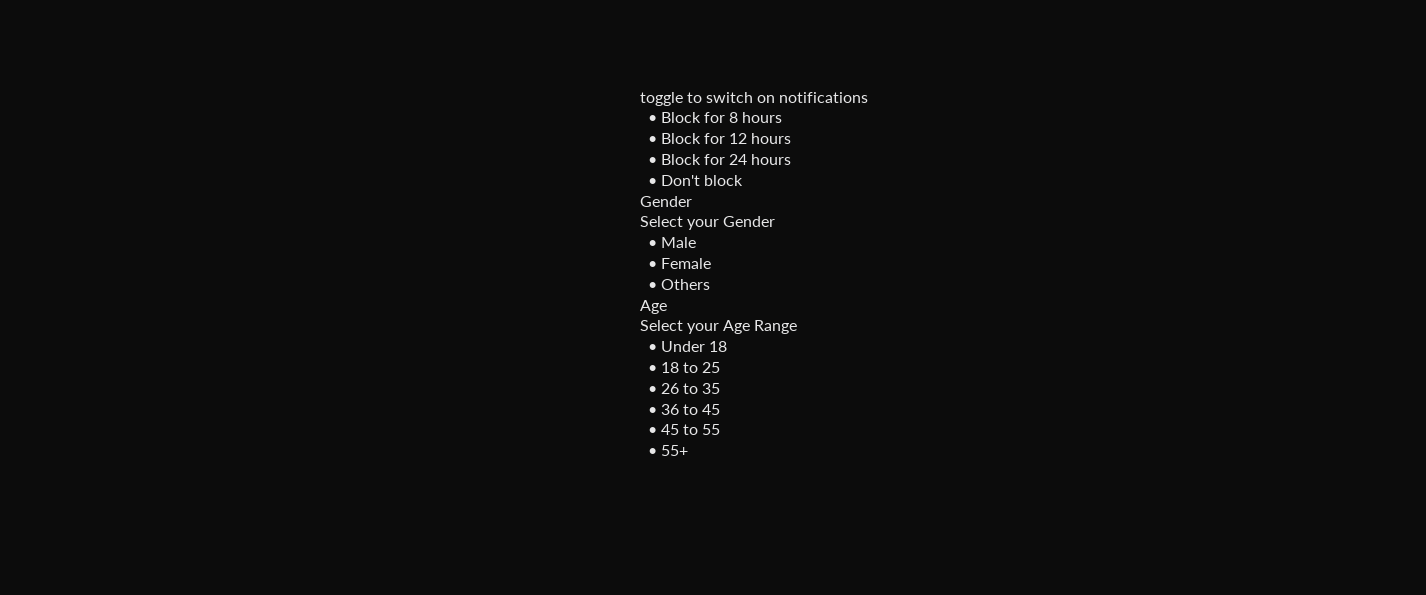toggle to switch on notifications
  • Block for 8 hours
  • Block for 12 hours
  • Block for 24 hours
  • Don't block
Gender
Select your Gender
  • Male
  • Female
  • Others
Age
Select your Age Range
  • Under 18
  • 18 to 25
  • 26 to 35
  • 36 to 45
  • 45 to 55
  • 55+